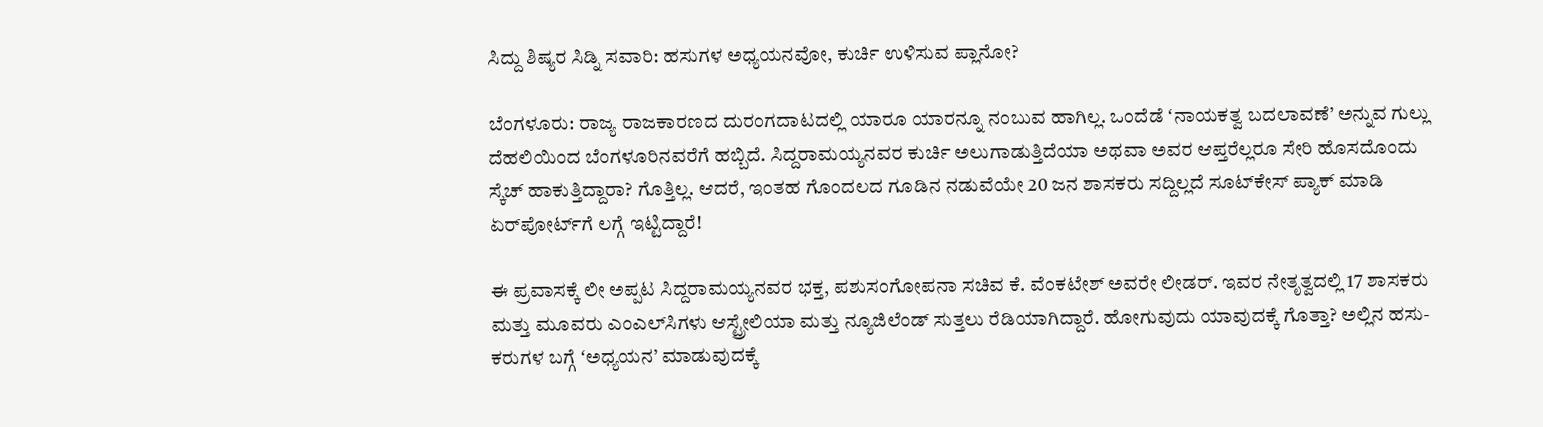ಸಿದ್ದು ಶಿಷ್ಯರ ಸಿಡ್ನಿ ಸವಾರಿ: ಹಸುಗಳ ಅಧ್ಯಯನವೋ, ಕುರ್ಚಿ ಉಳಿಸುವ ಪ್ಲಾನೋ?

ಬೆಂಗಳೂರು: ರಾಜ್ಯ ರಾಜಕಾರಣದ ದುರಂಗದಾಟದಲ್ಲಿ ಯಾರೂ ಯಾರನ್ನೂ ನಂಬುವ ಹಾಗಿಲ್ಲ. ಒಂದೆಡೆ ʻನಾಯಕತ್ವ ಬದಲಾವಣೆ’ ಅನ್ನುವ ಗುಲ್ಲು ದೆಹಲಿಯಿಂದ ಬೆಂಗಳೂರಿನವರೆಗೆ ಹಬ್ಬಿದೆ. ಸಿದ್ದರಾಮಯ್ಯನವರ ಕುರ್ಚಿ ಅಲುಗಾಡುತ್ತಿದೆಯಾ ಅಥವಾ ಅವರ ಆಪ್ತರೆಲ್ಲರೂ ಸೇರಿ ಹೊಸದೊಂದು ಸ್ಕೆಚ್ ಹಾಕುತ್ತಿದ್ದಾರಾ? ಗೊತ್ತಿಲ್ಲ. ಆದರೆ, ಇಂತಹ ಗೊಂದಲದ ಗೂಡಿನ ನಡುವೆಯೇ 20 ಜನ ಶಾಸಕರು ಸದ್ದಿಲ್ಲದೆ ಸೂಟ್‌ಕೇಸ್ ಪ್ಯಾಕ್ ಮಾಡಿ ಏರ್‌ಪೋರ್ಟ್‌ಗೆ ಲಗ್ಗೆ ಇಟ್ಟಿದ್ದಾರೆ!

ಈ ಪ್ರವಾಸಕ್ಕೆ ಲೀ ಅಪ್ಪಟ ಸಿದ್ದರಾಮಯ್ಯನವರ ಭಕ್ತ, ಪಶುಸಂಗೋಪನಾ ಸಚಿವ ಕೆ. ವೆಂಕಟೇಶ್ ಅವರೇ ಲೀಡರ್. ಇವರ ನೇತೃತ್ವದಲ್ಲಿ 17 ಶಾಸಕರು ಮತ್ತು ಮೂವರು ಎಂಎಲ್‌ಸಿಗಳು ಆಸ್ಟ್ರೇಲಿಯಾ ಮತ್ತು ನ್ಯೂಜಿಲೆಂಡ್ ಸುತ್ತಲು ರೆಡಿಯಾಗಿದ್ದಾರೆ. ಹೋಗುವುದು ಯಾವುದಕ್ಕೆ ಗೊತ್ತಾ? ಅಲ್ಲಿನ ಹಸು-ಕರುಗಳ ಬಗ್ಗೆ ʻಅಧ್ಯಯನ’ ಮಾಡುವುದಕ್ಕೆ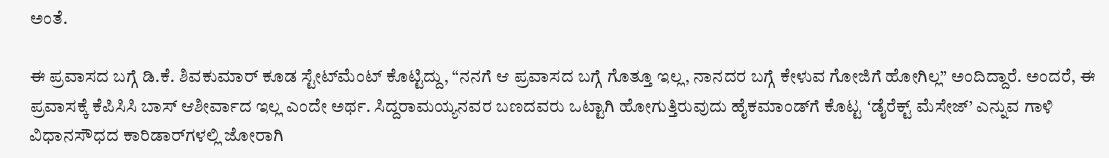ಅಂತೆ.

ಈ ಪ್ರವಾಸದ ಬಗ್ಗೆ ಡಿ.ಕೆ. ಶಿವಕುಮಾರ್ ಕೂಡ ಸ್ಟೇಟ್‌ಮೆಂಟ್ ಕೊಟ್ಟಿದ್ದು, “ನನಗೆ ಆ ಪ್ರವಾಸದ ಬಗ್ಗೆ ಗೊತ್ತೂ ಇಲ್ಲ, ನಾನದರ ಬಗ್ಗೆ ಕೇಳುವ ಗೋಜಿಗೆ ಹೋಗಿಲ್ಲ” ಅಂದಿದ್ದಾರೆ. ಅಂದರೆ, ಈ ಪ್ರವಾಸಕ್ಕೆ ಕೆಪಿಸಿಸಿ ಬಾಸ್ ಆಶೀರ್ವಾದ ಇಲ್ಲ ಎಂದೇ ಅರ್ಥ. ಸಿದ್ದರಾಮಯ್ಯನವರ ಬಣದವರು ಒಟ್ಟಾಗಿ ಹೋಗುತ್ತಿರುವುದು ಹೈಕಮಾಂಡ್‌ಗೆ ಕೊಟ್ಟ ʻಡೈರೆಕ್ಟ್ ಮೆಸೇಜ್’ ಎನ್ನುವ ಗಾಳಿ ವಿಧಾನಸೌಧದ ಕಾರಿಡಾರ್‌ಗಳಲ್ಲಿ ಜೋರಾಗಿ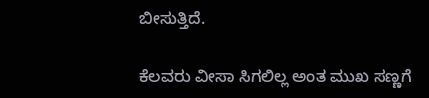ಬೀಸುತ್ತಿದೆ.

ಕೆಲವರು ವೀಸಾ ಸಿಗಲಿಲ್ಲ ಅಂತ ಮುಖ ಸಣ್ಣಗೆ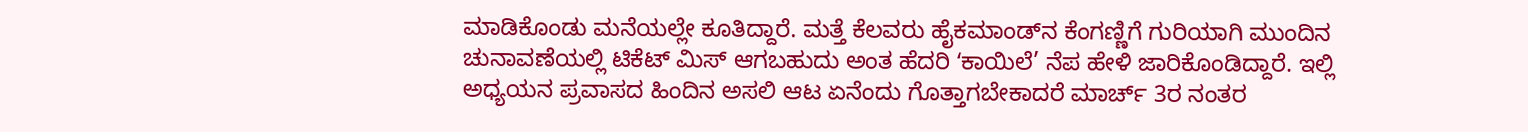ಮಾಡಿಕೊಂಡು ಮನೆಯಲ್ಲೇ ಕೂತಿದ್ದಾರೆ. ಮತ್ತೆ ಕೆಲವರು ಹೈಕಮಾಂಡ್‌ನ ಕೆಂಗಣ್ಣಿಗೆ ಗುರಿಯಾಗಿ ಮುಂದಿನ ಚುನಾವಣೆಯಲ್ಲಿ ಟಿಕೆಟ್ ಮಿಸ್ ಆಗಬಹುದು ಅಂತ ಹೆದರಿ ʻಕಾಯಿಲೆ’ ನೆಪ ಹೇಳಿ ಜಾರಿಕೊಂಡಿದ್ದಾರೆ. ಇಲ್ಲಿ ಅಧ್ಯಯನ ಪ್ರವಾಸದ ಹಿಂದಿನ ಅಸಲಿ ಆಟ ಏನೆಂದು ಗೊತ್ತಾಗಬೇಕಾದರೆ ಮಾರ್ಚ್ 3ರ ನಂತರ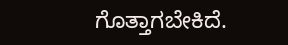ಗೊತ್ತಾಗಬೇಕಿದೆ.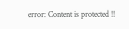error: Content is protected !!